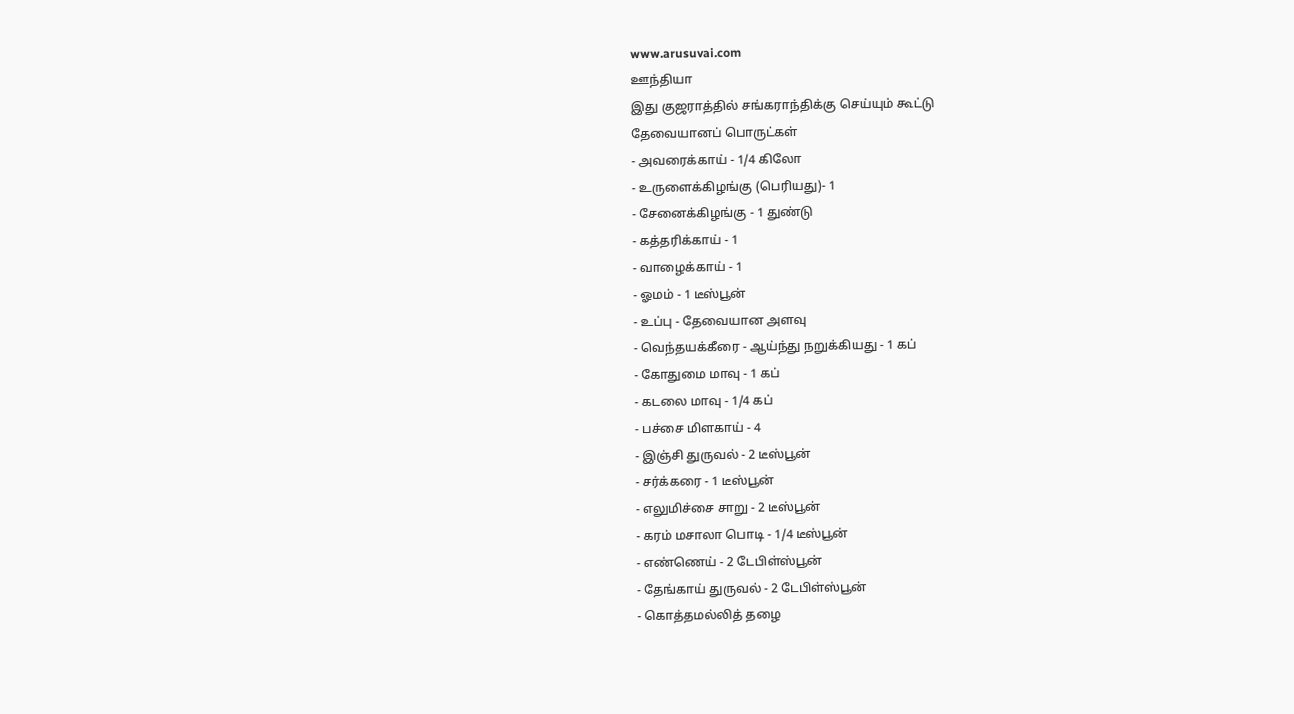www.arusuvai.com
ஊந்தியா
இது குஜராத்தில் சங்கராந்திக்கு செய்யும் கூட்டு
தேவையானப் பொருட்கள்
- அவரைக்காய் - 1/4 கிலோ
- உருளைக்கிழங்கு (பெரியது)- 1
- சேனைக்கிழங்கு - 1 துண்டு
- கத்தரிக்காய் - 1
- வாழைக்காய் - 1
- ஓமம் - 1 டீஸ்பூன்
- உப்பு - தேவையான அளவு
- வெந்தயக்கீரை - ஆய்ந்து நறுக்கியது - 1 கப்
- கோதுமை மாவு - 1 கப்
- கடலை மாவு - 1/4 கப்
- பச்சை மிளகாய் - 4
- இஞ்சி துருவல் - 2 டீஸ்பூன்
- சர்க்கரை - 1 டீஸ்பூன்
- எலுமிச்சை சாறு - 2 டீஸ்பூன்
- கரம் மசாலா பொடி - 1/4 டீஸ்பூன்
- எண்ணெய் - 2 டேபிள்ஸ்பூன்
- தேங்காய் துருவல் - 2 டேபிள்ஸ்பூன்
- கொத்தமல்லித் தழை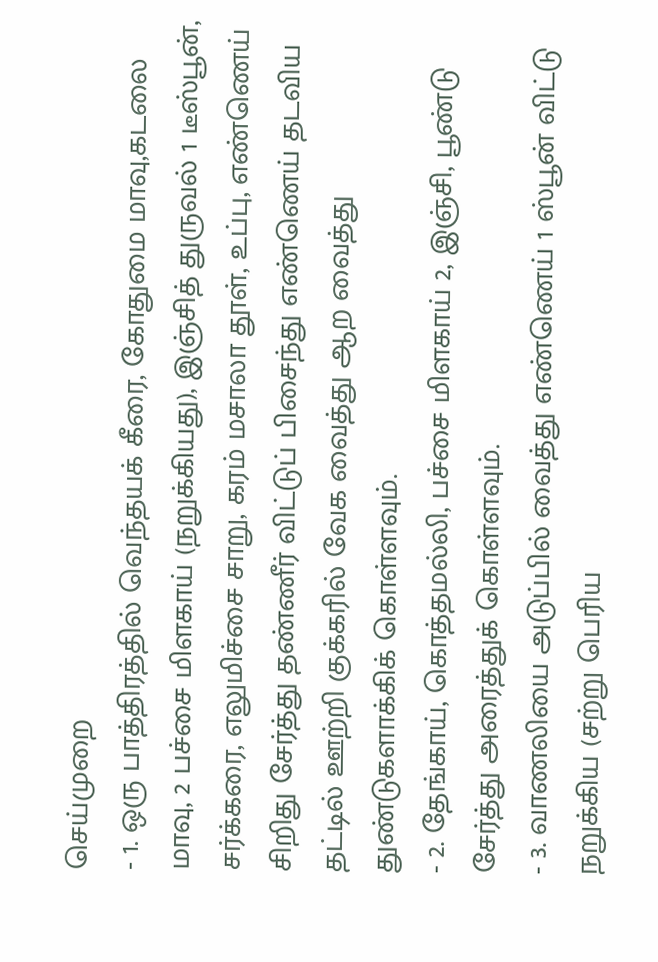செய்முறை
- 1. ஒரு பாத்திரத்தில் வெந்தயக் கீரை, கோதுமை மாவு,கடலை மாவு, 2 பச்சை மிளகாய் (நறுக்கியது), இஞ்சித் துருவல் 1 டீஸ்பூன், சர்க்கரை, எலுமிச்சை சாறு, கரம் மசாலா தூள், உப்பு, எண்ணெய் சிறிது சேர்த்து தண்ணீர் விட்டுப் பிசைந்து எண்ணெய் தடவிய தட்டில் ஊற்றி குக்கரில் வேக வைத்து ஆற வைத்து துண்டுகளாக்கிக் கொள்ளவும்.
- 2. தேங்காய், கொத்தமல்லி, பச்சை மிளகாய் 2, இஞ்சி, பூண்டு சேர்த்து அரைத்துக் கொள்ளவும்.
- 3. வாணலியை அடுப்பில் வைத்து எண்ணெய் 1 ஸ்பூன் விட்டு நறுக்கிய (சற்று பெரிய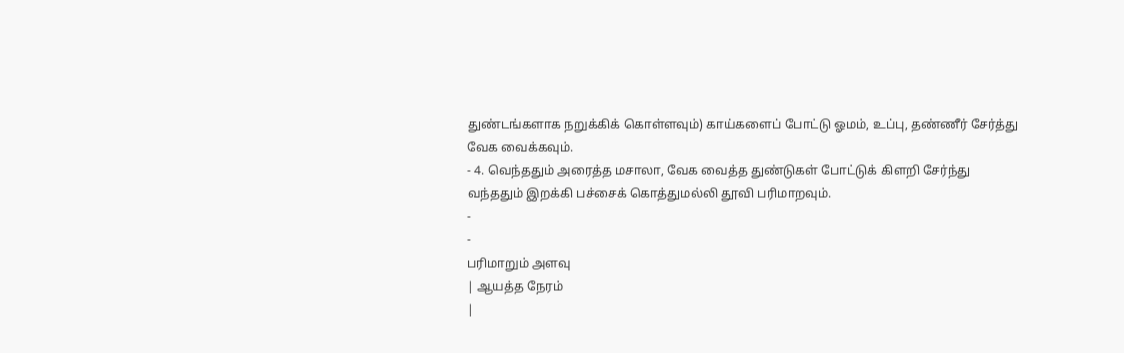துண்டங்களாக நறுக்கிக் கொள்ளவும்) காய்களைப் போட்டு ஓமம், உப்பு, தண்ணீர் சேர்த்து வேக வைக்கவும்.
- 4. வெந்ததும் அரைத்த மசாலா, வேக வைத்த துண்டுகள் போட்டுக் கிளறி சேர்ந்து வந்ததும் இறக்கி பச்சைக் கொத்துமல்லி தூவி பரிமாறவும்.
-
-
பரிமாறும் அளவு
| ஆயத்த நேரம்
|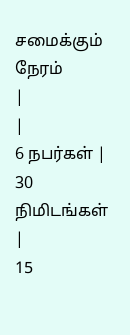சமைக்கும் நேரம்
|
|
6 நபர்கள் |
30 நிமிடங்கள் |
15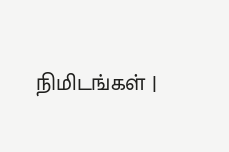நிமிடங்கள் |